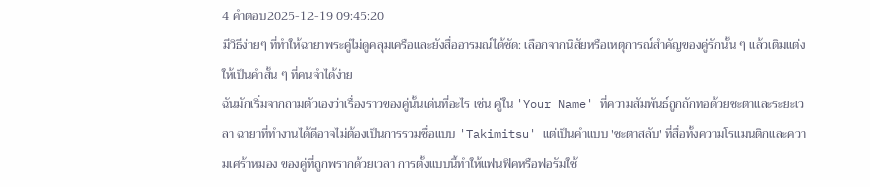4 คำตอบ2025-12-19 09:45:20
มีวิธีง่ายๆ ที่ทำให้ฉายาพระคู่ไม่ดูคลุมเครือและยังสื่ออารมณ์ได้ชัด: เลือกจากนิสัยหรือเหตุการณ์สำคัญของคู่รักนั้น ๆ แล้วเติมแต่งให้เป็นคำสั้น ๆ ที่คนจำได้ง่าย
ฉันมักเริ่มจากถามตัวเองว่าเรื่องราวของคู่นั้นเด่นที่อะไร เช่น คู่ใน 'Your Name' ที่ความสัมพันธ์ถูกถักทอด้วยชะตาและระยะเวลา ฉายาที่ทำงานได้ดีอาจไม่ต้องเป็นการรวมชื่อแบบ 'Takimitsu' แต่เป็นคำแบบ 'ชะตาสลับ' ที่สื่อทั้งความโรแมนติกและความเศร้าหมอง ของคู่ที่ถูกพรากด้วยเวลา การตั้งแบบนี้ทำให้แฟนฟิคหรือฟอรัมใช้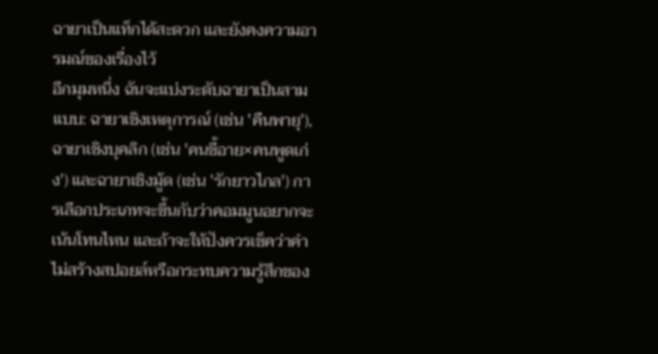ฉายาเป็นแท็กได้สะดวก และยังคงความอารมณ์ของเรื่องไว้
อีกมุมหนึ่ง ฉันจะแบ่งระดับฉายาเป็นสามแบบ: ฉายาเชิงเหตุการณ์ (เช่น 'คืนพายุ'), ฉายาเชิงบุคลิก (เช่น 'คนขี้อาย×คนพูดเก่ง') และฉายาเชิงมู้ด (เช่น 'รักยาวไกล') การเลือกประเภทจะขึ้นกับว่าคอมมูนอยากจะเน้นโทนไหน และถ้าจะให้ปังควรเช็คว่าคำไม่สร้างสปอยล์หรือกระทบความรู้สึกของ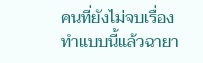คนที่ยังไม่จบเรื่อง ทำแบบนี้แล้วฉายา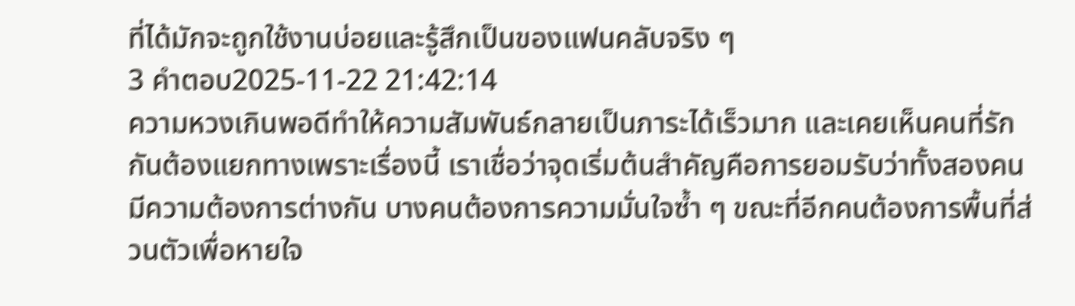ที่ได้มักจะถูกใช้งานบ่อยและรู้สึกเป็นของแฟนคลับจริง ๆ
3 คำตอบ2025-11-22 21:42:14
ความหวงเกินพอดีทำให้ความสัมพันธ์กลายเป็นภาระได้เร็วมาก และเคยเห็นคนที่รักกันต้องแยกทางเพราะเรื่องนี้ เราเชื่อว่าจุดเริ่มต้นสำคัญคือการยอมรับว่าทั้งสองคนมีความต้องการต่างกัน บางคนต้องการความมั่นใจซ้ำ ๆ ขณะที่อีกคนต้องการพื้นที่ส่วนตัวเพื่อหายใจ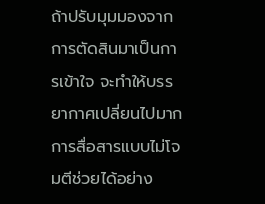ถ้าปรับมุมมองจากการตัดสินมาเป็นการเข้าใจ จะทำให้บรรยากาศเปลี่ยนไปมาก
การสื่อสารแบบไม่โจมตีช่วยได้อย่าง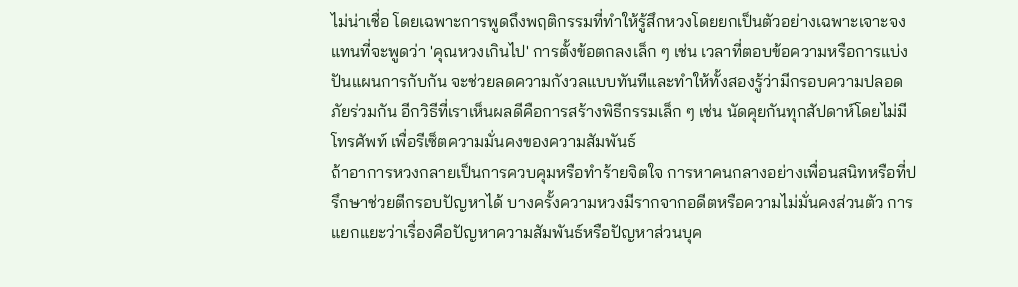ไม่น่าเชื่อ โดยเฉพาะการพูดถึงพฤติกรรมที่ทำให้รู้สึกหวงโดยยกเป็นตัวอย่างเฉพาะเจาะจงแทนที่จะพูดว่า 'คุณหวงเกินไป' การตั้งข้อตกลงเล็ก ๆ เช่น เวลาที่ตอบข้อความหรือการแบ่งปันแผนการกับกัน จะช่วยลดความกังวลแบบทันทีและทำให้ทั้งสองรู้ว่ามีกรอบความปลอดภัยร่วมกัน อีกวิธีที่เราเห็นผลดีคือการสร้างพิธีกรรมเล็ก ๆ เช่น นัดคุยกันทุกสัปดาห์โดยไม่มีโทรศัพท์ เพื่อรีเซ็ตความมั่นคงของความสัมพันธ์
ถ้าอาการหวงกลายเป็นการควบคุมหรือทำร้ายจิตใจ การหาคนกลางอย่างเพื่อนสนิทหรือที่ปรึกษาช่วยตีกรอบปัญหาได้ บางครั้งความหวงมีรากจากอดีตหรือความไม่มั่นคงส่วนตัว การแยกแยะว่าเรื่องคือปัญหาความสัมพันธ์หรือปัญหาส่วนบุค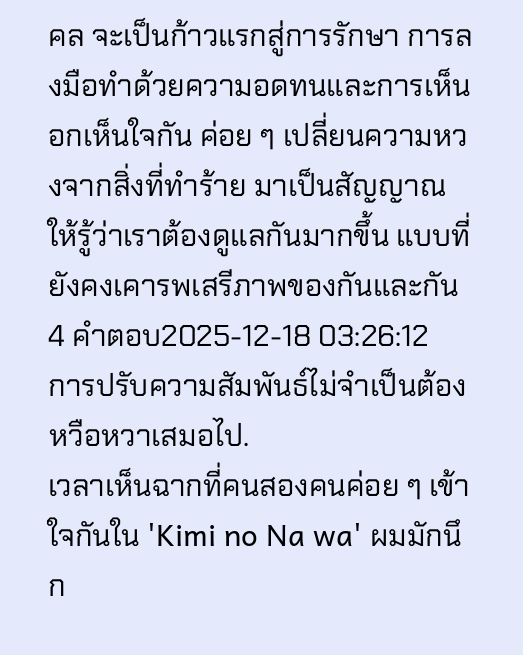คล จะเป็นก้าวแรกสู่การรักษา การลงมือทำด้วยความอดทนและการเห็นอกเห็นใจกัน ค่อย ๆ เปลี่ยนความหวงจากสิ่งที่ทำร้าย มาเป็นสัญญาณให้รู้ว่าเราต้องดูแลกันมากขึ้น แบบที่ยังคงเคารพเสรีภาพของกันและกัน
4 คำตอบ2025-12-18 03:26:12
การปรับความสัมพันธ์ไม่จำเป็นต้องหวือหวาเสมอไป.
เวลาเห็นฉากที่คนสองคนค่อย ๆ เข้าใจกันใน 'Kimi no Na wa' ผมมักนึก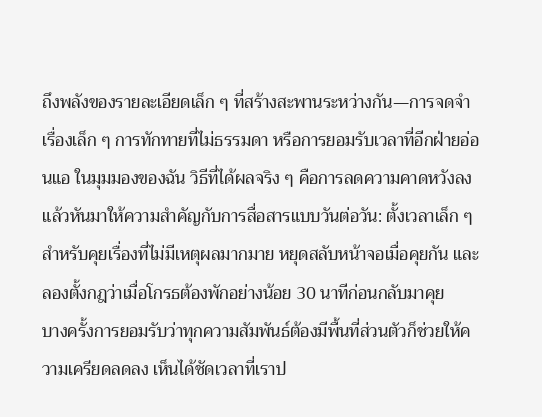ถึงพลังของรายละเอียดเล็ก ๆ ที่สร้างสะพานระหว่างกัน—การจดจำเรื่องเล็ก ๆ การทักทายที่ไม่ธรรมดา หรือการยอมรับเวลาที่อีกฝ่ายอ่อนแอ ในมุมมองของฉัน วิธีที่ได้ผลจริง ๆ คือการลดความคาดหวังลงแล้วหันมาให้ความสำคัญกับการสื่อสารแบบวันต่อวัน: ตั้งเวลาเล็ก ๆ สำหรับคุยเรื่องที่ไม่มีเหตุผลมากมาย หยุดสลับหน้าจอเมื่อคุยกัน และลองตั้งกฎว่าเมื่อโกรธต้องพักอย่างน้อย 30 นาทีก่อนกลับมาคุย
บางครั้งการยอมรับว่าทุกความสัมพันธ์ต้องมีพื้นที่ส่วนตัวก็ช่วยให้ความเครียดลดลง เห็นได้ชัดเวลาที่เราป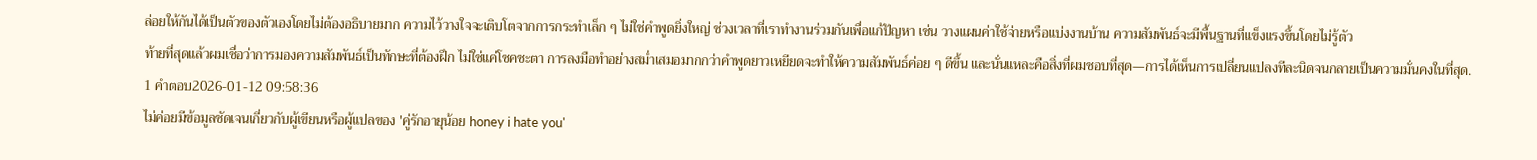ล่อยให้กันได้เป็นตัวของตัวเองโดยไม่ต้องอธิบายมาก ความไว้วางใจจะเติบโตจากการกระทำเล็ก ๆ ไม่ใช่คำพูดยิ่งใหญ่ ช่วงเวลาที่เราทำงานร่วมกันเพื่อแก้ปัญหา เช่น วางแผนค่าใช้จ่ายหรือแบ่งงานบ้าน ความสัมพันธ์จะมีพื้นฐานที่แข็งแรงขึ้นโดยไม่รู้ตัว
ท้ายที่สุดแล้วผมเชื่อว่าการมองความสัมพันธ์เป็นทักษะที่ต้องฝึก ไม่ใช่แค่โชคชะตา การลงมือทำอย่างสม่ำเสมอมากกว่าคำพูดยาวเหยียดจะทำให้ความสัมพันธ์ค่อย ๆ ดีขึ้น และนั่นแหละคือสิ่งที่ผมชอบที่สุด—การได้เห็นการเปลี่ยนแปลงทีละนิดจนกลายเป็นความมั่นคงในที่สุด.
1 คำตอบ2026-01-12 09:58:36
ไม่ค่อยมีข้อมูลชัดเจนเกี่ยวกับผู้เขียนหรือผู้แปลของ 'คู่รักอายุน้อย honey i hate you'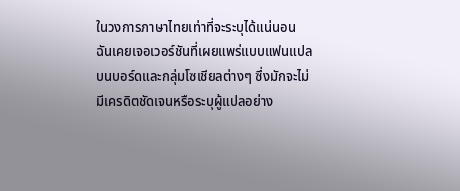ในวงการภาษาไทยเท่าที่จะระบุได้แน่นอน ฉันเคยเจอเวอร์ชันที่เผยแพร่แบบแฟนแปลบนบอร์ดและกลุ่มโซเชียลต่างๆ ซึ่งมักจะไม่มีเครดิตชัดเจนหรือระบุผู้แปลอย่าง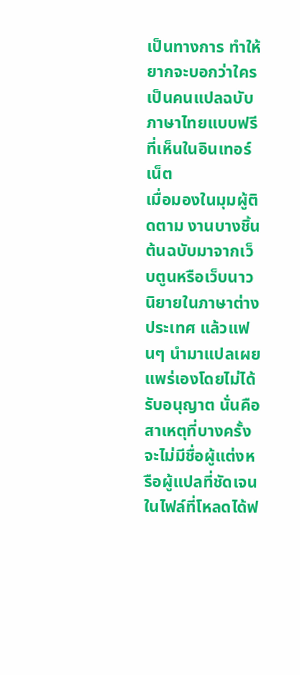เป็นทางการ ทำให้ยากจะบอกว่าใครเป็นคนแปลฉบับภาษาไทยแบบฟรีที่เห็นในอินเทอร์เน็ต
เมื่อมองในมุมผู้ติดตาม งานบางชิ้นต้นฉบับมาจากเว็บตูนหรือเว็บนาวนิยายในภาษาต่างประเทศ แล้วแฟนๆ นำมาแปลเผยแพร่เองโดยไม่ได้รับอนุญาต นั่นคือสาเหตุที่บางครั้งจะไม่มีชื่อผู้แต่งหรือผู้แปลที่ชัดเจนในไฟล์ที่โหลดได้ฟ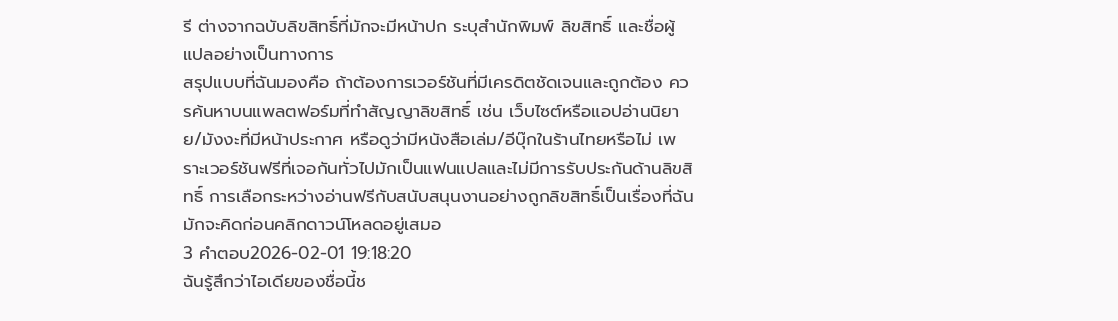รี ต่างจากฉบับลิขสิทธิ์ที่มักจะมีหน้าปก ระบุสำนักพิมพ์ ลิขสิทธิ์ และชื่อผู้แปลอย่างเป็นทางการ
สรุปแบบที่ฉันมองคือ ถ้าต้องการเวอร์ชันที่มีเครดิตชัดเจนและถูกต้อง ควรค้นหาบนแพลตฟอร์มที่ทำสัญญาลิขสิทธิ์ เช่น เว็บไซต์หรือแอปอ่านนิยาย/มังงะที่มีหน้าประกาศ หรือดูว่ามีหนังสือเล่ม/อีบุ๊กในร้านไทยหรือไม่ เพราะเวอร์ชันฟรีที่เจอกันทั่วไปมักเป็นแฟนแปลและไม่มีการรับประกันด้านลิขสิทธิ์ การเลือกระหว่างอ่านฟรีกับสนับสนุนงานอย่างถูกลิขสิทธิ์เป็นเรื่องที่ฉันมักจะคิดก่อนคลิกดาวน์โหลดอยู่เสมอ
3 คำตอบ2026-02-01 19:18:20
ฉันรู้สึกว่าไอเดียของชื่อนี้ช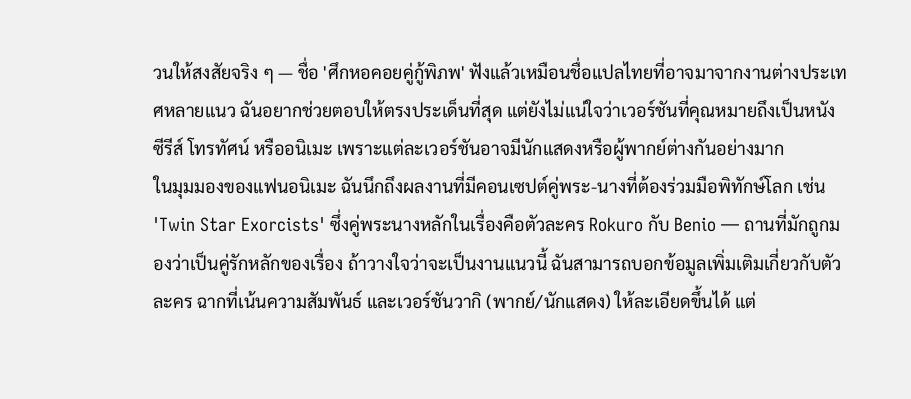วนให้สงสัยจริง ๆ — ชื่อ 'ศึกหอคอยคู่กู้พิภพ' ฟังแล้วเหมือนชื่อแปลไทยที่อาจมาจากงานต่างประเทศหลายแนว ฉันอยากช่วยตอบให้ตรงประเด็นที่สุด แต่ยังไม่แน่ใจว่าเวอร์ชันที่คุณหมายถึงเป็นหนัง ซีรีส์ โทรทัศน์ หรืออนิเมะ เพราะแต่ละเวอร์ชันอาจมีนักแสดงหรือผู้พากย์ต่างกันอย่างมาก
ในมุมมองของแฟนอนิเมะ ฉันนึกถึงผลงานที่มีคอนเซปต์คู่พระ-นางที่ต้องร่วมมือพิทักษ์โลก เช่น 'Twin Star Exorcists' ซึ่งคู่พระนางหลักในเรื่องคือตัวละคร Rokuro กับ Benio — ถานที่มักถูกมองว่าเป็นคู่รักหลักของเรื่อง ถ้าวางใจว่าจะเป็นงานแนวนี้ ฉันสามารถบอกข้อมูลเพิ่มเติมเกี่ยวกับตัวละคร ฉากที่เน้นความสัมพันธ์ และเวอร์ชันวากิ (พากย์/นักแสดง) ให้ละเอียดขึ้นได้ แต่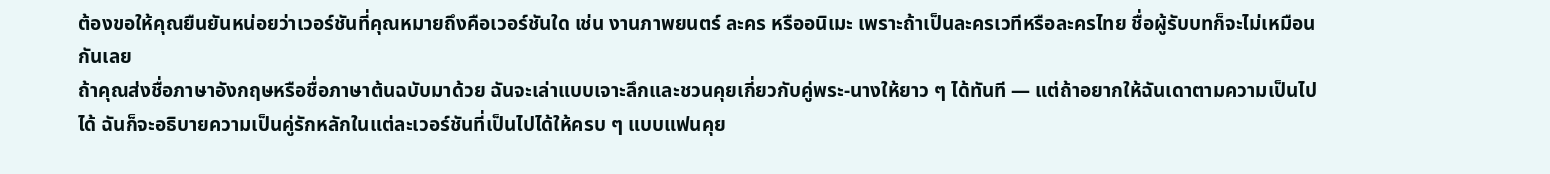ต้องขอให้คุณยืนยันหน่อยว่าเวอร์ชันที่คุณหมายถึงคือเวอร์ชันใด เช่น งานภาพยนตร์ ละคร หรืออนิเมะ เพราะถ้าเป็นละครเวทีหรือละครไทย ชื่อผู้รับบทก็จะไม่เหมือนกันเลย
ถ้าคุณส่งชื่อภาษาอังกฤษหรือชื่อภาษาต้นฉบับมาด้วย ฉันจะเล่าแบบเจาะลึกและชวนคุยเกี่ยวกับคู่พระ-นางให้ยาว ๆ ได้ทันที — แต่ถ้าอยากให้ฉันเดาตามความเป็นไปได้ ฉันก็จะอธิบายความเป็นคู่รักหลักในแต่ละเวอร์ชันที่เป็นไปได้ให้ครบ ๆ แบบแฟนคุย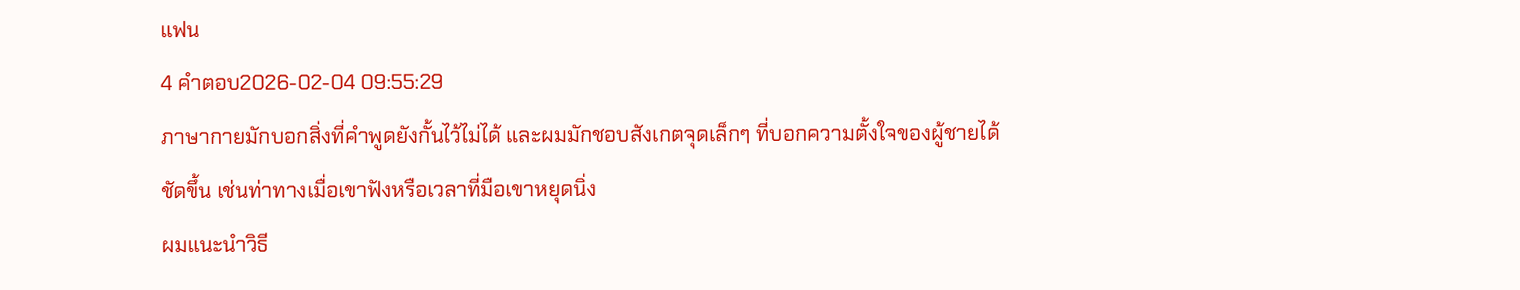แฟน
4 คำตอบ2026-02-04 09:55:29
ภาษากายมักบอกสิ่งที่คำพูดยังกั้นไว้ไม่ได้ และผมมักชอบสังเกตจุดเล็กๆ ที่บอกความตั้งใจของผู้ชายได้ชัดขึ้น เช่นท่าทางเมื่อเขาฟังหรือเวลาที่มือเขาหยุดนิ่ง
ผมแนะนำวิธี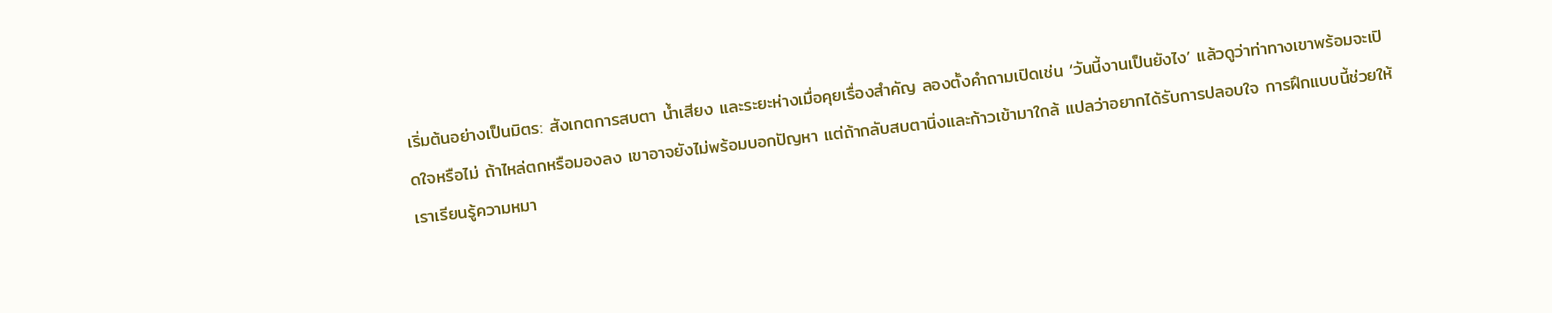เริ่มต้นอย่างเป็นมิตร: สังเกตการสบตา น้ำเสียง และระยะห่างเมื่อคุยเรื่องสำคัญ ลองตั้งคำถามเปิดเช่น ‘วันนี้งานเป็นยังไง’ แล้วดูว่าท่าทางเขาพร้อมจะเปิดใจหรือไม่ ถ้าไหล่ตกหรือมองลง เขาอาจยังไม่พร้อมบอกปัญหา แต่ถ้ากลับสบตานิ่งและก้าวเข้ามาใกล้ แปลว่าอยากได้รับการปลอบใจ การฝึกแบบนี้ช่วยให้เราเรียนรู้ความหมา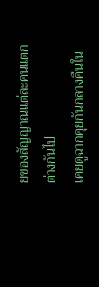ยของสัญญาณแต่ละคนแตกต่างกันไป
เคยดูฉากคุยกันกลางคืนใน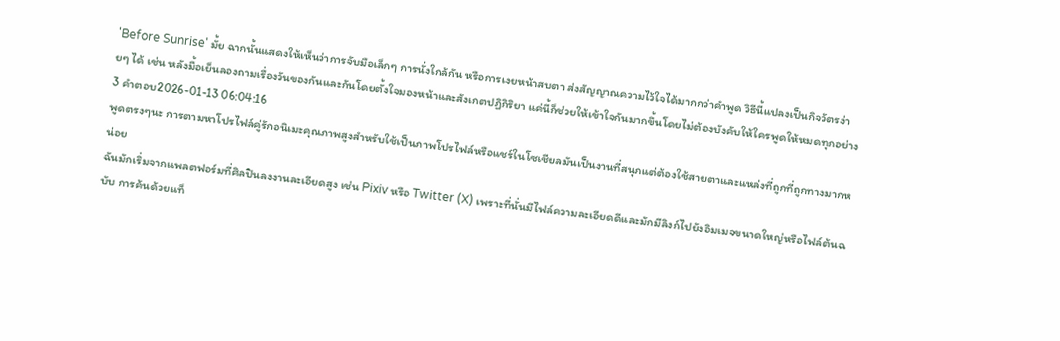'Before Sunrise' มั้ย ฉากนั้นแสดงให้เห็นว่าการจับมือเล็กๆ การนั่งใกล้กัน หรือการเงยหน้าสบตา ส่งสัญญาณความไว้ใจได้มากกว่าคำพูด วิธีนี้แปลงเป็นกิจวัตรง่ายๆ ได้ เช่น หลังมื้อเย็นลองถามเรื่องวันของกันและกันโดยตั้งใจมองหน้าและสังเกตปฏิกิริยา แค่นี้ก็ช่วยให้เข้าใจกันมากขึ้นโดยไม่ต้องบังคับให้ใครพูดให้หมดทุกอย่าง
3 คำตอบ2026-01-13 06:04:16
พูดตรงๆนะ การตามหาโปรไฟล์คู่รักอนิเมะคุณภาพสูงสำหรับใช้เป็นภาพโปรไฟล์หรือแชร์ในโซเชียลมันเป็นงานที่สนุกแต่ต้องใช้สายตาและแหล่งที่ถูกที่ถูกทางมากหน่อย
ฉันมักเริ่มจากแพลตฟอร์มที่ศิลปินลงงานละเอียดสูง เช่น Pixiv หรือ Twitter (X) เพราะที่นั่นมีไฟล์ความละเอียดดีและมักมีลิงก์ไปยังอิมเมจขนาดใหญ่หรือไฟล์ต้นฉบับ การค้นด้วยแท็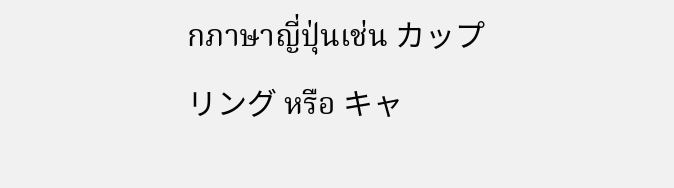กภาษาญี่ปุ่นเช่น カップリング หรือ キャ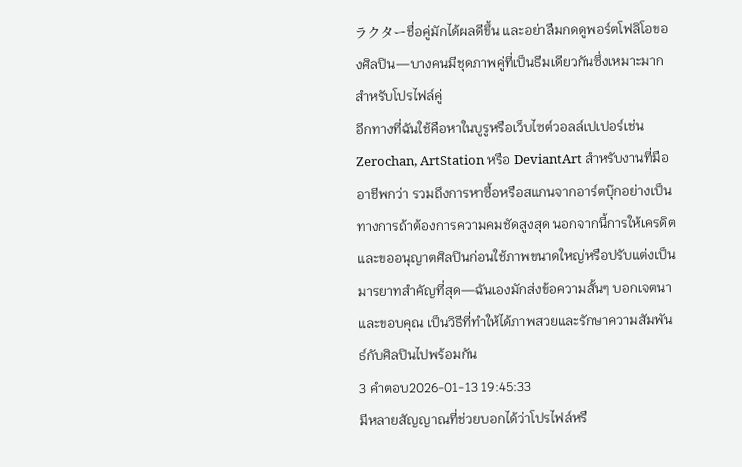ラクターชื่อคู่มักได้ผลดีขึ้น และอย่าลืมกดดูพอร์ตโฟลิโอของศิลปิน—บางคนมีชุดภาพคู่ที่เป็นธีมเดียวกันซึ่งเหมาะมากสำหรับโปรไฟล์คู่
อีกทางที่ฉันใช้คือหาในบูรูหรือเว็บไซต์วอลล์เปเปอร์เช่น Zerochan, ArtStation หรือ DeviantArt สำหรับงานที่มืออาชีพกว่า รวมถึงการหาซื้อหรือสแกนจากอาร์ตบุ๊กอย่างเป็นทางการถ้าต้องการความคมชัดสูงสุด นอกจากนี้การให้เครดิตและขออนุญาตศิลปินก่อนใช้ภาพขนาดใหญ่หรือปรับแต่งเป็นมารยาทสำคัญที่สุด—ฉันเองมักส่งข้อความสั้นๆ บอกเจตนาและขอบคุณ เป็นวิธีที่ทำให้ได้ภาพสวยและรักษาความสัมพันธ์กับศิลปินไปพร้อมกัน
3 คำตอบ2026-01-13 19:45:33
มีหลายสัญญาณที่ช่วยบอกได้ว่าโปรไฟล์หรื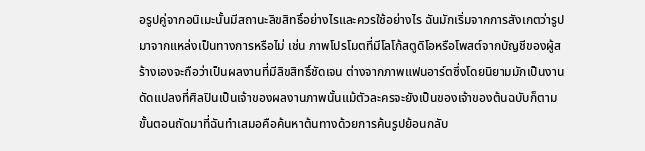อรูปคู่จากอนิเมะนั้นมีสถานะลิขสิทธิ์อย่างไรและควรใช้อย่างไร ฉันมักเริ่มจากการสังเกตว่ารูปมาจากแหล่งเป็นทางการหรือไม่ เช่น ภาพโปรโมตที่มีโลโก้สตูดิโอหรือโพสต์จากบัญชีของผู้สร้างเองจะถือว่าเป็นผลงานที่มีลิขสิทธิ์ชัดเจน ต่างจากภาพแฟนอาร์ตซึ่งโดยนิยามมักเป็นงานดัดแปลงที่ศิลปินเป็นเจ้าของผลงานภาพนั้นแม้ตัวละครจะยังเป็นของเจ้าของต้นฉบับก็ตาม
ขั้นตอนถัดมาที่ฉันทำเสมอคือค้นหาต้นทางด้วยการค้นรูปย้อนกลับ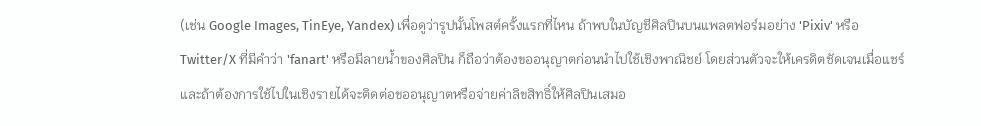(เช่น Google Images, TinEye, Yandex) เพื่อดูว่ารูปนั้นโพสต์ครั้งแรกที่ไหน ถ้าพบในบัญชีศิลปินบนแพลตฟอร์มอย่าง 'Pixiv' หรือ Twitter/X ที่มีคำว่า 'fanart' หรือมีลายน้ำของศิลปิน ก็ถือว่าต้องขออนุญาตก่อนนำไปใช้เชิงพาณิชย์ โดยส่วนตัวจะให้เครดิตชัดเจนเมื่อแชร์ และถ้าต้องการใช้ไปในเชิงรายได้จะติดต่อขออนุญาตหรือจ่ายค่าลิขสิทธิ์ให้ศิลปินเสมอ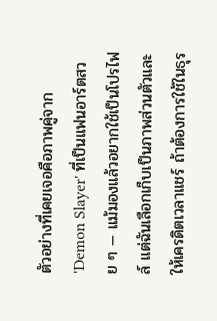ตัวอย่างที่เคยเจอคือภาพคู่จาก 'Demon Slayer' ที่เป็นแฟนอาร์ตสวย ๆ — แม้มองแล้วอยากใช้เป็นโปรไฟล์ แต่ฉันเลือกเก็บเป็นภาพส่วนตัวและให้เครดิตเวลาแชร์ ถ้าต้องการใช้ในธุร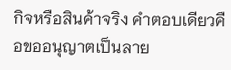กิจหรือสินค้าจริง คำตอบเดียวคือขออนุญาตเป็นลาย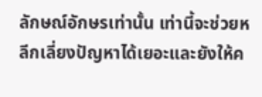ลักษณ์อักษรเท่านั้น เท่านี้จะช่วยหลีกเลี่ยงปัญหาได้เยอะและยังให้ค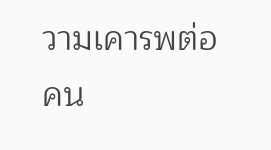วามเคารพต่อคน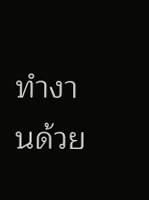ทำงานด้วย